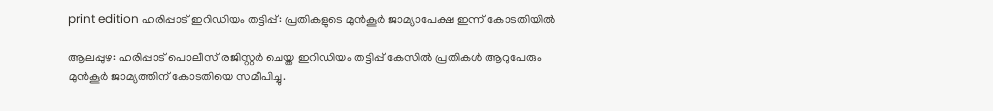print edition ഹരിപ്പാട് ഇറിഡിയം തട്ടിപ്പ്: പ്രതികളുടെ മുൻകൂർ ജാമ്യാപേക്ഷ ഇന്ന് കോടതിയിൽ

ആലപ്പുഴ: ഹരിപ്പാട് പൊലീസ് രജിസ്റ്റർ ചെയ്ത ഇറിഡിയം തട്ടിപ്പ് കേസിൽ പ്രതികൾ ആറുപേരും മുൻകൂർ ജാമ്യത്തിന് കോടതിയെ സമീപിച്ചു.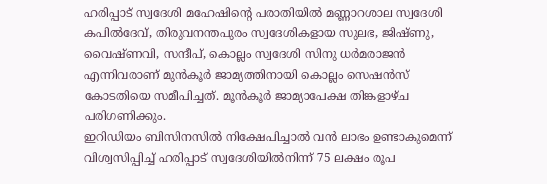ഹരിപ്പാട് സ്വദേശി മഹേഷിന്റെ പരാതിയിൽ മണ്ണാറശാല സ്വദേശി കപിൽദേവ്, തിരുവനന്തപുരം സ്വദേശികളായ സുലഭ, ജിഷ്ണു, വൈഷ്ണവി, സന്ദീപ്, കൊല്ലം സ്വദേശി സിനു ധർമരാജൻ എന്നിവരാണ് മുൻകൂർ ജാമ്യത്തിനായി കൊല്ലം സെഷൻസ് കോടതിയെ സമീപിച്ചത്. മൂൻകൂർ ജാമ്യാപേക്ഷ തിങ്കളാഴ്ച പരിഗണിക്കും.
ഇറിഡിയം ബിസിനസിൽ നിക്ഷേപിച്ചാൽ വൻ ലാഭം ഉണ്ടാകുമെന്ന് വിശ്വസിപ്പിച്ച് ഹരിപ്പാട് സ്വദേശിയിൽനിന്ന് 75 ലക്ഷം രൂപ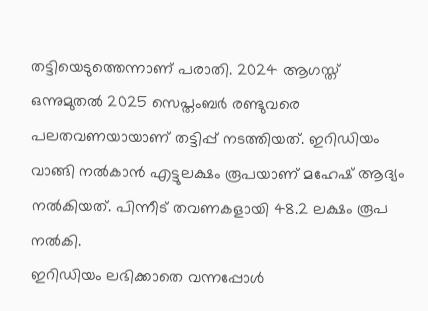തട്ടിയെടുത്തെന്നാണ് പരാതി. 2024 ആഗസ്ത് ഒന്നുമുതൽ 2025 സെപ്തംബർ രണ്ടുവരെ പലതവണയായാണ് തട്ടിപ്പ് നടത്തിയത്. ഇറിഡിയം വാങ്ങി നൽകാൻ എട്ടുലക്ഷം രൂപയാണ് മഹേഷ് ആദ്യം നൽകിയത്. പിന്നീട് തവണകളായി 48.2 ലക്ഷം രൂപ നൽകി.
ഇറിഡിയം ലഭിക്കാതെ വന്നപ്പോൾ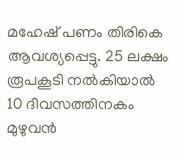മഹേഷ് പണം തിരികെ ആവശ്യപ്പെട്ടു. 25 ലക്ഷം രൂപകൂടി നൽകിയാൽ 10 ദിവസത്തിനകം മുഴുവൻ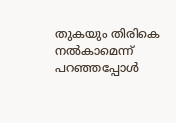തുകയും തിരികെ നൽകാമെന്ന് പറഞ്ഞപ്പോൾ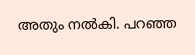അതും നൽകി. പറഞ്ഞ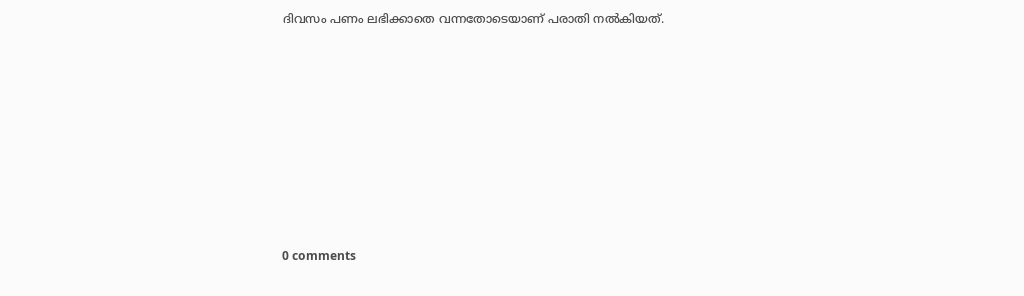ദിവസം പണം ലഭിക്കാതെ വന്നതോടെയാണ് പരാതി നൽകിയത്.










0 comments